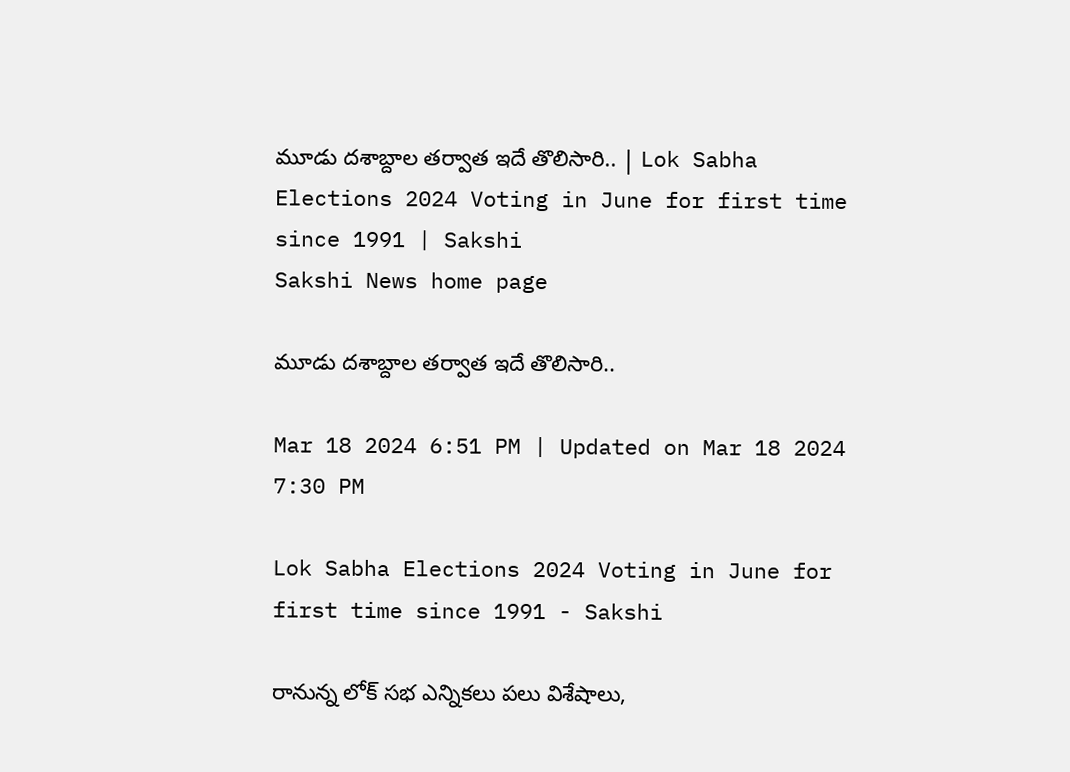మూడు దశాబ్దాల తర్వాత ఇదే తొలిసారి.. | Lok Sabha Elections 2024 Voting in June for first time since 1991 | Sakshi
Sakshi News home page

మూడు దశాబ్దాల తర్వాత ఇదే తొలిసారి..

Mar 18 2024 6:51 PM | Updated on Mar 18 2024 7:30 PM

Lok Sabha Elections 2024 Voting in June for first time since 1991 - Sakshi

రానున్న లోక్‌ సభ ఎన్నికలు పలు విశేషాలు,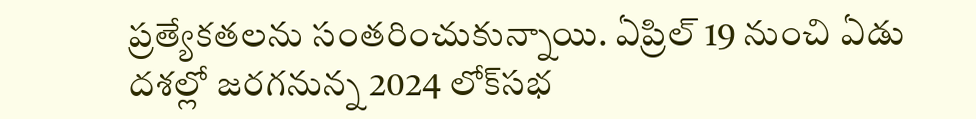ప్రత్యేకతలను సంతరించుకున్నాయి. ఏప్రిల్ 19 నుంచి ఏడు దశల్లో జరగనున్న 2024 లోక్‌సభ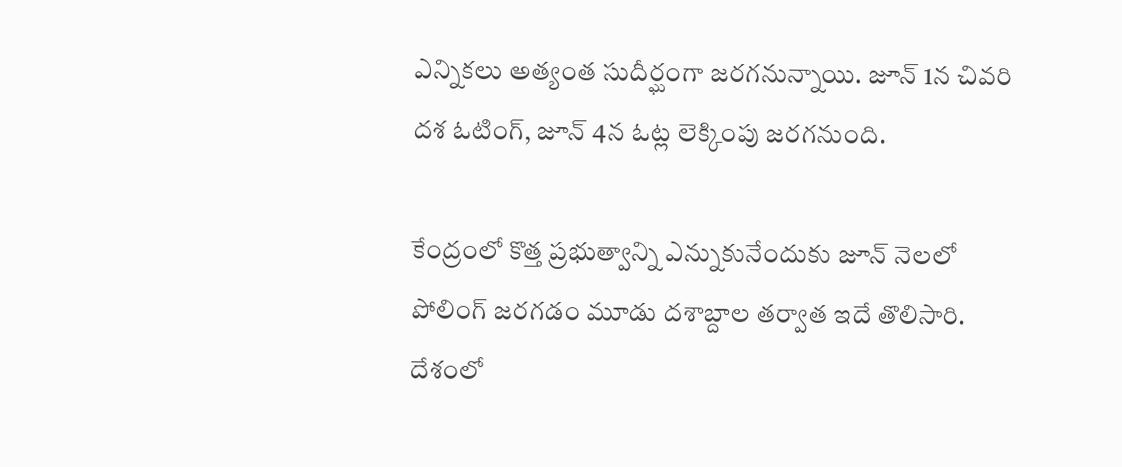ఎన్నికలు అత్యంత సుదీర్ఘంగా జరగనున్నాయి. జూన్ 1న చివరి దశ ఓటింగ్, జూన్ 4న ఓట్ల లెక్కింపు జరగనుంది.

కేంద్రంలో కొత్త ప్రభుత్వాన్ని ఎన్నుకునేందుకు జూన్‌ నెలలో పోలింగ్ జరగడం మూడు దశాబ్దాల తర్వాత ఇదే తొలిసారి. దేశంలో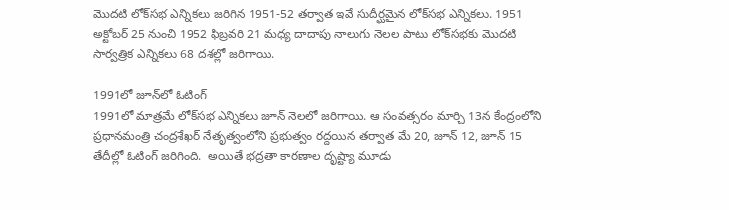మొదటి లోక్‌సభ ఎన్నికలు జరిగిన 1951-52 తర్వాత ఇవే సుదీర్ఘమైన లోక్‌సభ ఎన్నికలు. 1951 అక్టోబర్ 25 నుంచి 1952 ఫిబ్రవరి 21 మధ్య దాదాపు నాలుగు నెలల పాటు లోక్‌సభకు మొదటి సార్వత్రిక ఎన్నికలు 68 దశల్లో జరిగాయి.

1991లో జూన్‌లో ఓటింగ్
1991లో మాత్రమే లోక్‌సభ ఎన్నికలు జూన్‌ నెలలో జరిగాయి. ఆ సంవత్సరం మార్చి 13న కేంద్రంలోని ప్రధానమంత్రి చంద్రశేఖర్ నేతృత్వంలోని ప్రభుత్వం రద్దయిన తర్వాత మే 20, జూన్ 12, జూన్ 15 తేదీల్లో ఓటింగ్ జరిగింది.  అయితే భద్రతా కారణాల దృష్ట్యా మూడు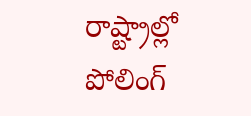రాష్ట్రాల్లో పోలింగ్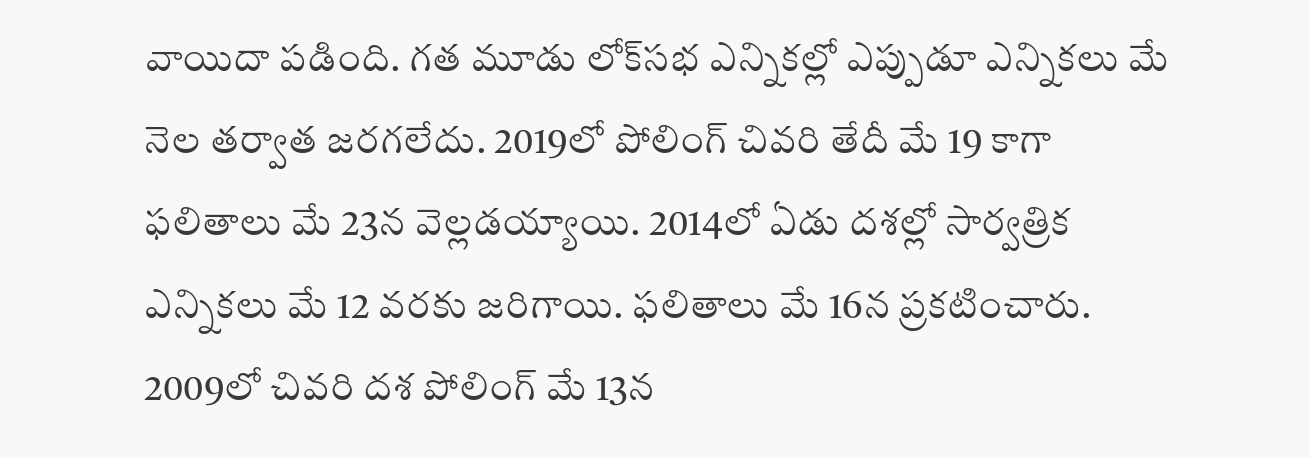వాయిదా పడింది. గ‌త మూడు లోక్‌స‌భ ఎన్నిక‌ల్లో ఎప్పుడూ ఎన్నిక‌లు మే నెల తర్వాత జరగలేదు. 2019లో పోలింగ్ చివరి తేదీ మే 19 కాగా ఫలితాలు మే 23న వెల్లడయ్యాయి. 2014లో ఏడు దశల్లో సార్వత్రిక ఎన్నికలు మే 12 వరకు జరిగాయి. ఫలితాలు మే 16న ప్రకటించారు. 2009లో చివరి దశ పోలింగ్ మే 13న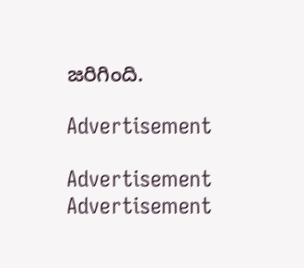జరిగింది.

Advertisement

Advertisement
Advertisement